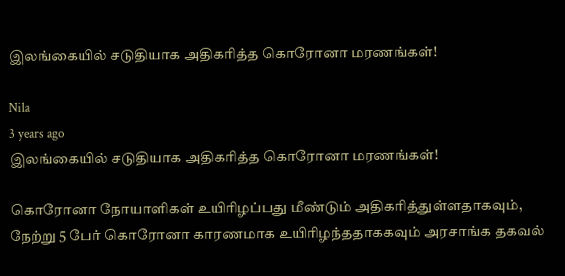இலங்கையில் சடுதியாக அதிகரித்த கொரோனா மரணங்கள்!

Nila
3 years ago
இலங்கையில் சடுதியாக அதிகரித்த கொரோனா மரணங்கள்!

கொரோனா நோயாளிகள் உயிரிழப்பது மீண்டும் அதிகரித்துள்ளதாகவும், நேற்று 5 பேர் கொரோனா காரணமாக உயிரிழந்ததாககவும் அரசாங்க தகவல்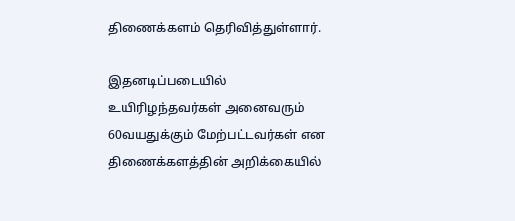திணைக்களம் தெரிவித்துள்ளார்.

இதனடிப்படையில் உயிரிழந்தவர்கள் அனைவரும் 60வயதுக்கும் மேற்பட்டவர்கள் என திணைக்களத்தின் அறிக்கையில்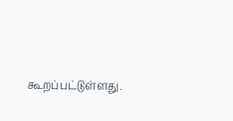கூறப்பட்டுள்ளது.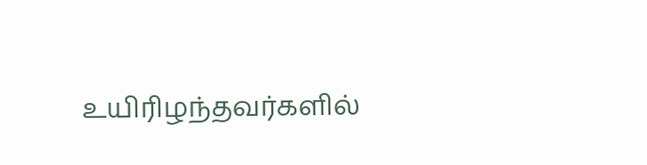உயிரிழந்தவர்களில்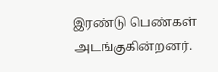இரண்டு பெண்கள் அடங்குகின்றனர்.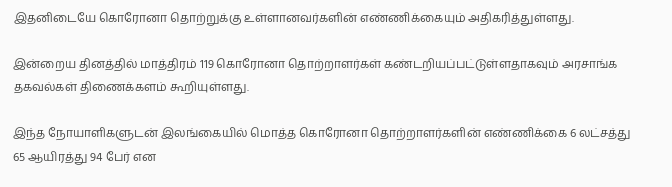இதனிடையே கொரோனா தொற்றுக்கு உள்ளானவர்களின் எண்ணிக்கையும் அதிகரித்துள்ளது.

இன்றைய தினத்தில் மாத்திரம் 119 கொரோனா தொற்றாளர்கள் கண்டறியப்பட்டுள்ளதாகவும் அரசாங்க தகவல்கள் திணைக்களம் கூறியுள்ளது.

இந்த நோயாளிகளுடன் இலங்கையில் மொத்த கொரோனா தொற்றாளர்களின் எண்ணிக்கை 6 லட்சத்து 65 ஆயிரத்து 94 பேர் என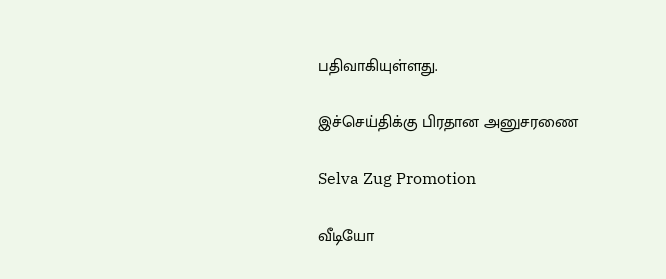பதிவாகியுள்ளது.

இச்செய்திக்கு பிரதான அனுசரணை

Selva Zug Promotion

வீடியோ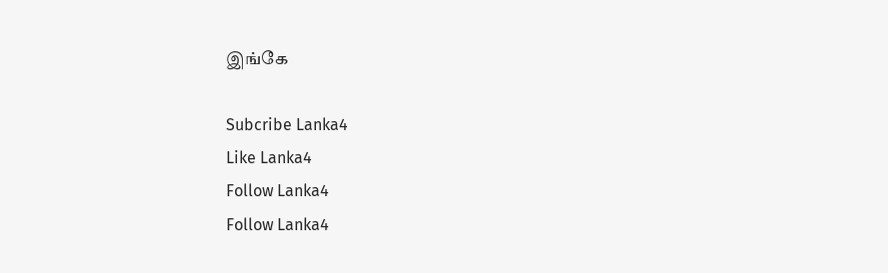இங்கே

Subcribe Lanka4
Like Lanka4
Follow Lanka4
Follow Lanka4